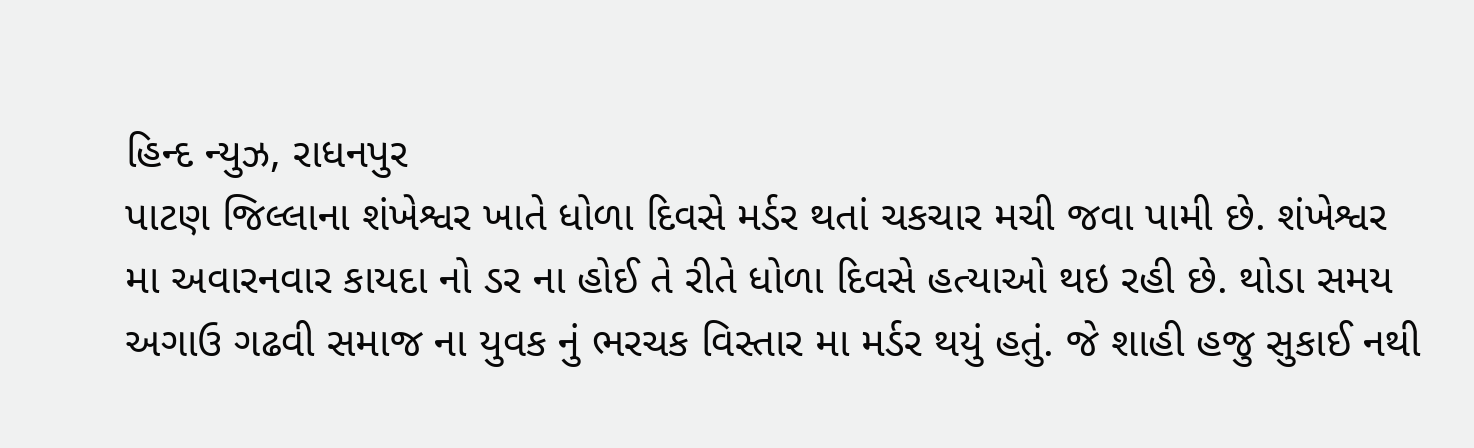હિન્દ ન્યુઝ, રાધનપુર
પાટણ જિલ્લાના શંખેશ્વર ખાતે ધોળા દિવસે મર્ડર થતાં ચકચાર મચી જવા પામી છે. શંખેશ્વર મા અવારનવાર કાયદા નો ડર ના હોઈ તે રીતે ધોળા દિવસે હત્યાઓ થઇ રહી છે. થોડા સમય અગાઉ ગઢવી સમાજ ના યુવક નું ભરચક વિસ્તાર મા મર્ડર થયું હતું. જે શાહી હજુ સુકાઈ નથી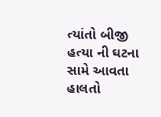ત્યાંતો બીજી હત્યા ની ઘટના સામે આવતા હાલતો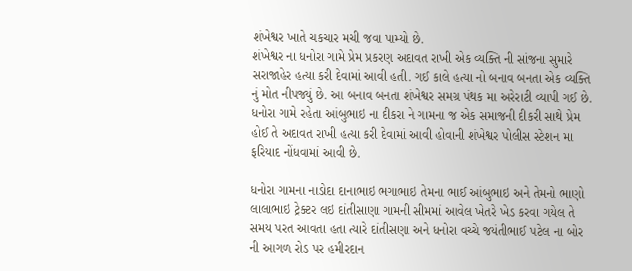શંખેશ્વર ખાતે ચકચાર મચી જવા પામ્યો છે.
શંખેશ્વર ના ધનોરા ગામે પ્રેમ પ્રકરણ અદાવત રાખી એક વ્યક્તિ ની સાંજના સુમારે સરાજાહેર હત્યા કરી દેવામાં આવી હતી. ગઈ કાલે હત્યા નો બનાવ બનતા એક વ્યક્તિ નું મોત નીપજ્યું છે. આ બનાવ બનતા શંખેશ્વર સમગ્ર પંથક મા અરેરાટી વ્યાપી ગઈ છે. ધનોરા ગામે રહેતા આંબુભાઇ ના દીકરા ને ગામના જ એક સમાજની દીકરી સાથે પ્રેમ હોઈ તે અદાવત રાખી હત્યા કરી દેવામાં આવી હોવાની શંખેશ્વર પોલીસ સ્ટેશન મા ફરિયાદ નોંધવામાં આવી છે.

ધનોરા ગામના નાડોદા દાનાભાઇ ભગાભાઇ તેમના ભાઈ આંબુભાઇ અને તેમનો ભાણો લાલાભાઇ ટ્રેક્ટર લઇ દાંતીસાણા ગામની સીમમાં આવેલ ખેતરે ખેડ કરવા ગયેલ તે સમય પરત આવતા હતા ત્યારે દાંતીસણા અને ધનોરા વચ્ચે જયંતીભાઈ પટેલ ના બોર ની આગળ રોડ પર હમીરદાન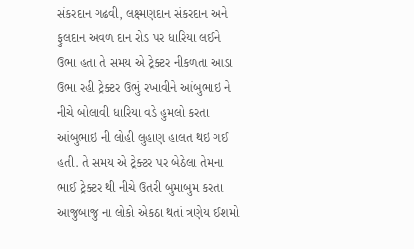સંકરદાન ગઢવી, લક્ષ્મણદાન સંકરદાન અને ફુલદાન અવળ દાન રોડ પર ધારિયા લઈને ઉભા હતા તે સમય એ ટ્રેક્ટર નીકળતા આડા ઉભા રહી ટ્રેક્ટર ઉભું રખાવીને આંબુભાઇ ને નીચે બોલાવી ધારિયા વડે હુમલો કરતા આંબુભાઇ ની લોહી લુહાણ હાલત થઇ ગઈ હતી. તે સમય એ ટ્રેક્ટર પર બેઠેલા તેમના ભાઈ ટ્રેક્ટર થી નીચે ઉતરી બુમાબુમ કરતા આજુબાજુ ના લોકો એકઠા થતાં ત્રણેય ઈશમો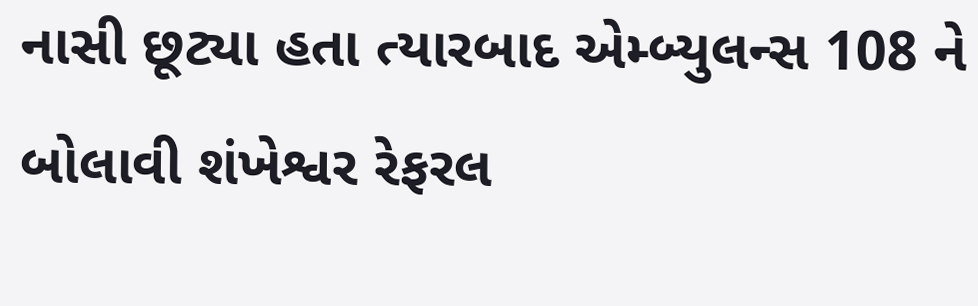નાસી છૂટ્યા હતા ત્યારબાદ એમ્બ્યુલન્સ 108 ને બોલાવી શંખેશ્વર રેફરલ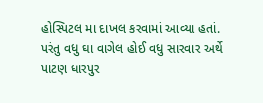હોસ્પિટલ મા દાખલ કરવામાં આવ્યા હતાં. પરંતુ વધુ ઘા વાગેલ હોઈ વધુ સારવાર અર્થે પાટણ ધારપુર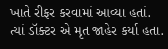ખાતે રીફર કરવામાં આવ્યા હતાં. ત્યાં ડૉક્ટર એ મૃત જાહેર કર્યા હતા.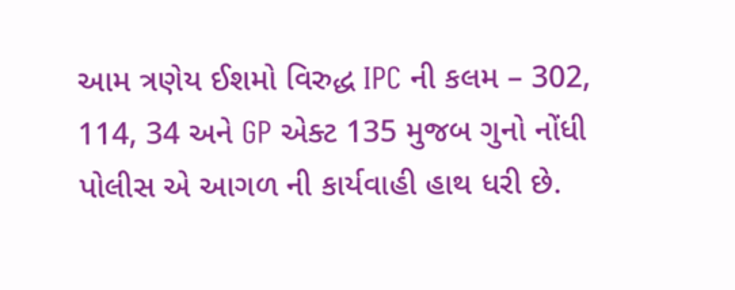આમ ત્રણેય ઈશમો વિરુદ્ધ IPC ની કલમ – 302, 114, 34 અને GP એક્ટ 135 મુજબ ગુનો નોંધી પોલીસ એ આગળ ની કાર્યવાહી હાથ ધરી છે.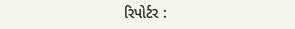રિપોર્ટર :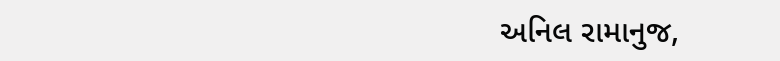અનિલ રામાનુજ,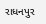રાધનપુર